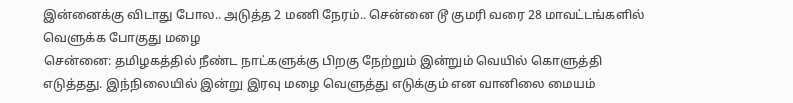இன்னைக்கு விடாது போல.. அடுத்த 2 மணி நேரம்.. சென்னை டூ குமரி வரை 28 மாவட்டங்களில் வெளுக்க போகுது மழை
சென்னை: தமிழகத்தில் நீண்ட நாட்களுக்கு பிறகு நேற்றும் இன்றும் வெயில் கொளுத்தி எடுத்தது. இந்நிலையில் இன்று இரவு மழை வெளுத்து எடுக்கும் என வானிலை மையம்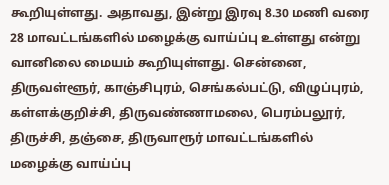கூறியுள்ளது. அதாவது, இன்று இரவு 8.30 மணி வரை 28 மாவட்டங்களில் மழைக்கு வாய்ப்பு உள்ளது என்று வானிலை மையம் கூறியுள்ளது. சென்னை, திருவள்ளூர், காஞ்சிபுரம், செங்கல்பட்டு, விழுப்புரம், கள்ளக்குறிச்சி, திருவண்ணாமலை, பெரம்பலூர், திருச்சி, தஞ்சை, திருவாரூர் மாவட்டங்களில் மழைக்கு வாய்ப்பு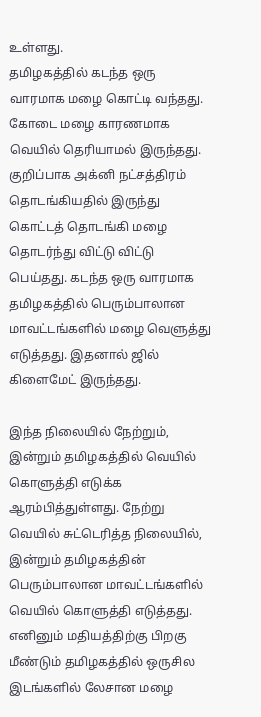உள்ளது.
தமிழகத்தில் கடந்த ஒரு வாரமாக மழை கொட்டி வந்தது. கோடை மழை காரணமாக வெயில் தெரியாமல் இருந்தது. குறிப்பாக அக்னி நட்சத்திரம் தொடங்கியதில் இருந்து கொட்டத் தொடங்கி மழை தொடர்ந்து விட்டு விட்டு பெய்தது. கடந்த ஒரு வாரமாக தமிழகத்தில் பெரும்பாலான மாவட்டங்களில் மழை வெளுத்து எடுத்தது. இதனால் ஜில் கிளைமேட் இருந்தது.

இந்த நிலையில் நேற்றும், இன்றும் தமிழகத்தில் வெயில் கொளுத்தி எடுக்க ஆரம்பித்துள்ளது. நேற்று வெயில் சுட்டெரித்த நிலையில், இன்றும் தமிழகத்தின் பெரும்பாலான மாவட்டங்களில் வெயில் கொளுத்தி எடுத்தது. எனினும் மதியத்திற்கு பிறகு மீண்டும் தமிழகத்தில் ஒருசில இடங்களில் லேசான மழை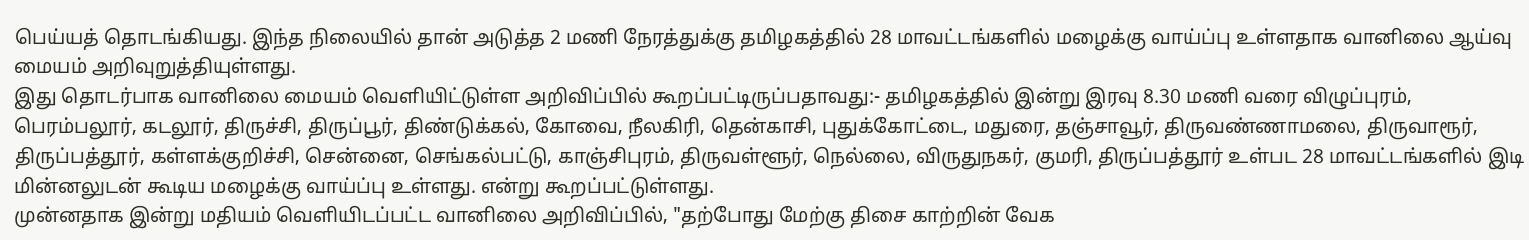பெய்யத் தொடங்கியது. இந்த நிலையில் தான் அடுத்த 2 மணி நேரத்துக்கு தமிழகத்தில் 28 மாவட்டங்களில் மழைக்கு வாய்ப்பு உள்ளதாக வானிலை ஆய்வு மையம் அறிவுறுத்தியுள்ளது.
இது தொடர்பாக வானிலை மையம் வெளியிட்டுள்ள அறிவிப்பில் கூறப்பட்டிருப்பதாவது:- தமிழகத்தில் இன்று இரவு 8.30 மணி வரை விழுப்புரம், பெரம்பலூர், கடலூர், திருச்சி, திருப்பூர், திண்டுக்கல், கோவை, நீலகிரி, தென்காசி, புதுக்கோட்டை, மதுரை, தஞ்சாவூர், திருவண்ணாமலை, திருவாரூர், திருப்பத்தூர், கள்ளக்குறிச்சி, சென்னை, செங்கல்பட்டு, காஞ்சிபுரம், திருவள்ளூர், நெல்லை, விருதுநகர், குமரி, திருப்பத்தூர் உள்பட 28 மாவட்டங்களில் இடி மின்னலுடன் கூடிய மழைக்கு வாய்ப்பு உள்ளது. என்று கூறப்பட்டுள்ளது.
முன்னதாக இன்று மதியம் வெளியிடப்பட்ட வானிலை அறிவிப்பில், "தற்போது மேற்கு திசை காற்றின் வேக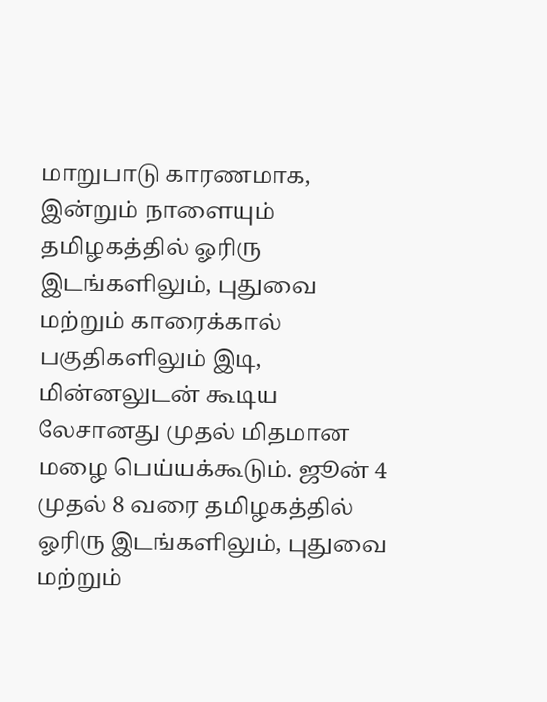மாறுபாடு காரணமாக, இன்றும் நாளையும் தமிழகத்தில் ஓரிரு இடங்களிலும், புதுவை மற்றும் காரைக்கால் பகுதிகளிலும் இடி, மின்னலுடன் கூடிய லேசானது முதல் மிதமான மழை பெய்யக்கூடும். ஜூன் 4 முதல் 8 வரை தமிழகத்தில் ஓரிரு இடங்களிலும், புதுவை மற்றும்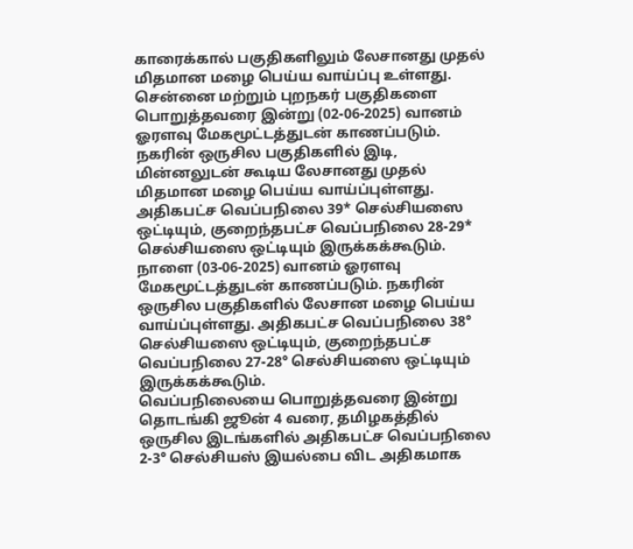காரைக்கால் பகுதிகளிலும் லேசானது முதல் மிதமான மழை பெய்ய வாய்ப்பு உள்ளது.
சென்னை மற்றும் புறநகர் பகுதிகளை பொறுத்தவரை இன்று (02-06-2025) வானம் ஓரளவு மேகமூட்டத்துடன் காணப்படும். நகரின் ஒருசில பகுதிகளில் இடி, மின்னலுடன் கூடிய லேசானது முதல் மிதமான மழை பெய்ய வாய்ப்புள்ளது. அதிகபட்ச வெப்பநிலை 39* செல்சியஸை ஒட்டியும், குறைந்தபட்ச வெப்பநிலை 28-29* செல்சியஸை ஒட்டியும் இருக்கக்கூடும்.
நாளை (03-06-2025) வானம் ஓரளவு மேகமூட்டத்துடன் காணப்படும். நகரின் ஒருசில பகுதிகளில் லேசான மழை பெய்ய வாய்ப்புள்ளது. அதிகபட்ச வெப்பநிலை 38° செல்சியஸை ஒட்டியும், குறைந்தபட்ச வெப்பநிலை 27-28° செல்சியஸை ஒட்டியும் இருக்கக்கூடும்.
வெப்பநிலையை பொறுத்தவரை இன்று தொடங்கி ஜூன் 4 வரை, தமிழகத்தில் ஒருசில இடங்களில் அதிகபட்ச வெப்பநிலை 2-3° செல்சியஸ் இயல்பை விட அதிகமாக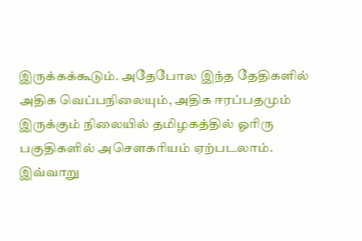இருக்கக்கூடும். அதேபோல இந்த தேதிகளில் அதிக வெப்பநிலையும், அதிக ஈரப்பதமும் இருக்கும் நிலையில் தமிழகத்தில் ஓரிரு பகுதிகளில் அசௌகரியம் ஏற்படலாம். இவ்வாறு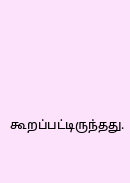கூறப்பட்டிருந்தது.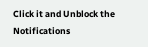Click it and Unblock the Notifications